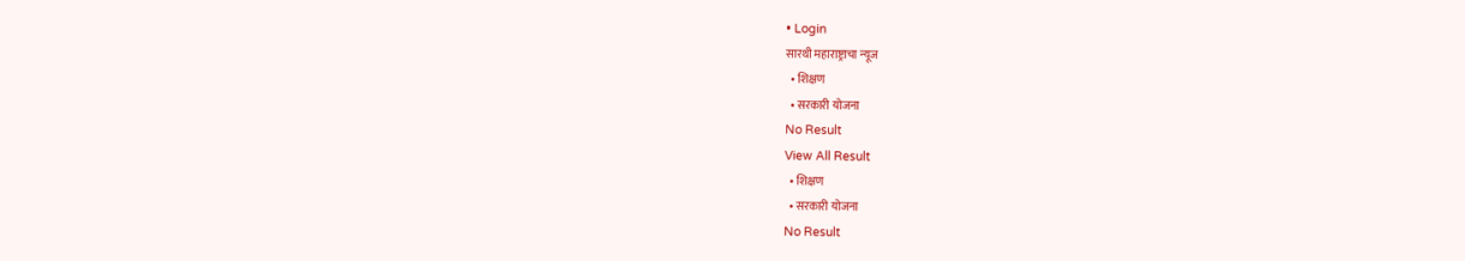• Login
सारथी महाराष्ट्राचा न्यूज
  • शिक्षण
  • सरकारी योजना
No Result
View All Result
  • शिक्षण
  • सरकारी योजना
No Result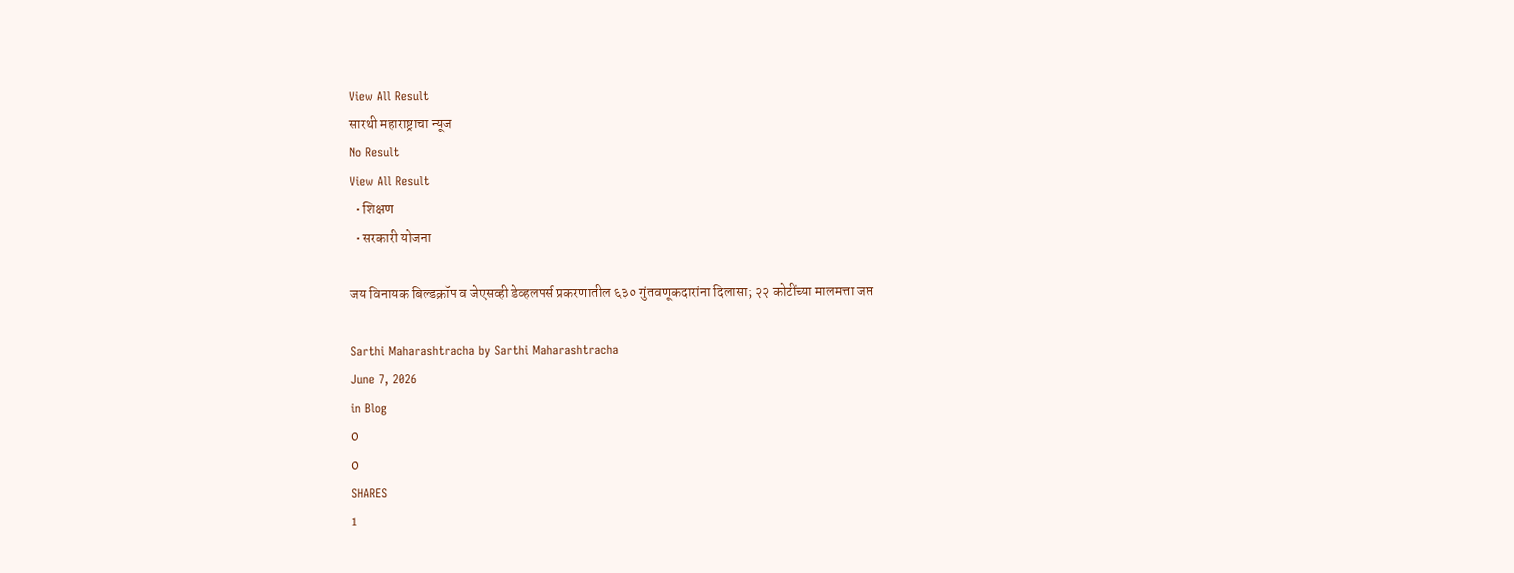View All Result
सारथी महाराष्ट्राचा न्यूज
No Result
View All Result
  • शिक्षण
  • सरकारी योजना

जय विनायक बिल्डक्रॉप व जेएसव्ही डेव्हलपर्स प्रकरणातील ६३० गुंतवणूकदारांना दिलासा; २२ कोटींच्या मालमत्ता जप्त

Sarthi Maharashtracha by Sarthi Maharashtracha
June 7, 2026
in Blog
0
0
SHARES
1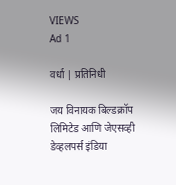VIEWS
Ad 1

वर्धा | प्रतिनिधी

जय विनायक बिल्डक्रॉप लिमिटेड आणि जेएसव्ही डेव्हलपर्स इंडिया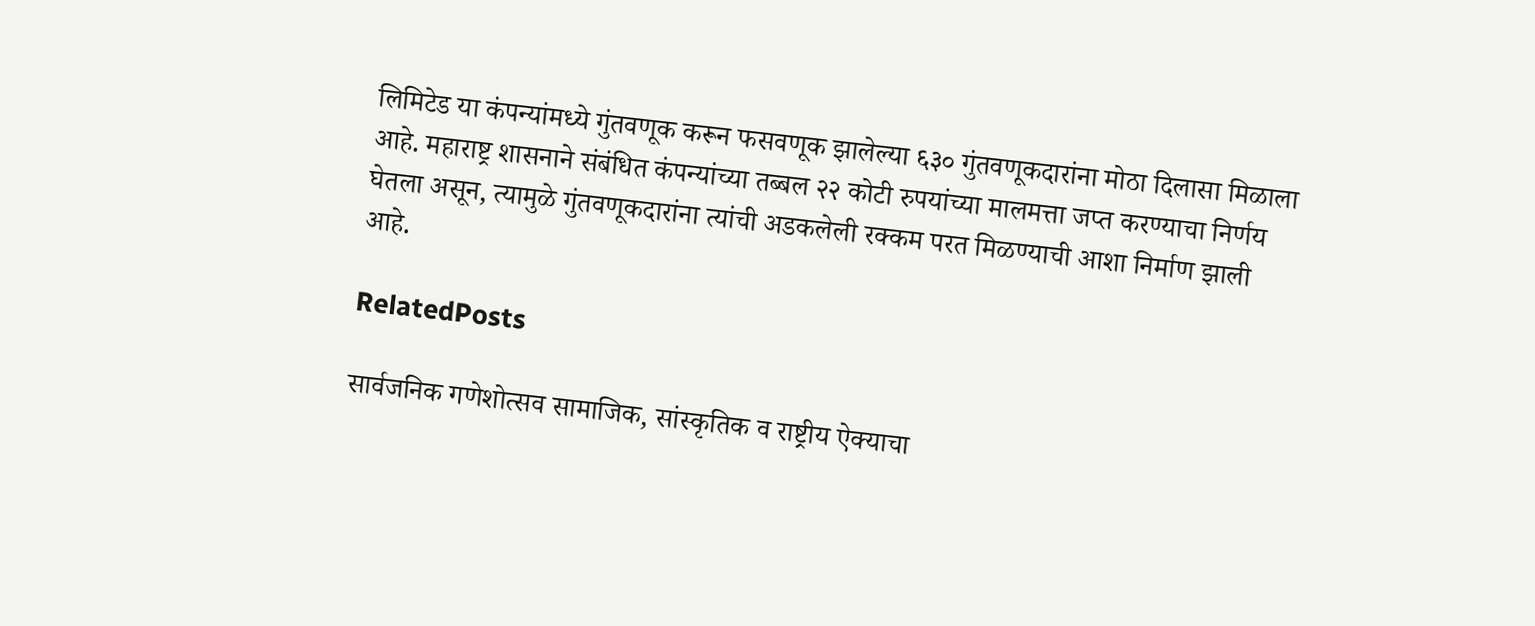लिमिटेड या कंपन्यांमध्ये गुंतवणूक करून फसवणूक झालेल्या ६३० गुंतवणूकदारांना मोठा दिलासा मिळाला आहे. महाराष्ट्र शासनाने संबंधित कंपन्यांच्या तब्बल २२ कोटी रुपयांच्या मालमत्ता जप्त करण्याचा निर्णय घेतला असून, त्यामुळे गुंतवणूकदारांना त्यांची अडकलेली रक्कम परत मिळण्याची आशा निर्माण झाली आहे.

RelatedPosts

सार्वजनिक गणेशोत्सव सामाजिक, सांस्कृतिक व राष्ट्रीय ऐक्याचा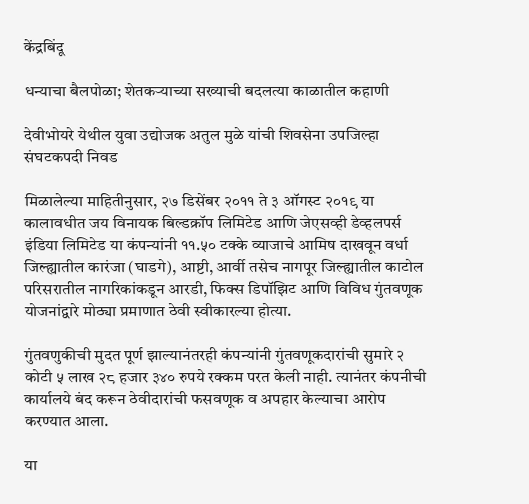केंद्रबिंदू

धन्याचा बैलपोळा; शेतकऱ्याच्या सख्याची बदलत्या काळातील कहाणी

देवीभोयरे येथील युवा उद्योजक अतुल मुळे यांची शिवसेना उपजिल्हा संघटकपदी निवड

मिळालेल्या माहितीनुसार, २७ डिसेंबर २०११ ते ३ ऑगस्ट २०१९ या कालावधीत जय विनायक बिल्डक्रॉप लिमिटेड आणि जेएसव्ही डेव्हलपर्स इंडिया लिमिटेड या कंपन्यांनी ११.५० टक्के व्याजाचे आमिष दाखवून वर्धा जिल्ह्यातील कारंजा (घाडगे), आष्टी, आर्वी तसेच नागपूर जिल्ह्यातील काटोल परिसरातील नागरिकांकडून आरडी, फिक्स डिपॉझिट आणि विविध गुंतवणूक योजनांद्वारे मोठ्या प्रमाणात ठेवी स्वीकारल्या होत्या.

गुंतवणुकीची मुदत पूर्ण झाल्यानंतरही कंपन्यांनी गुंतवणूकदारांची सुमारे २ कोटी ५ लाख २८ हजार ३४० रुपये रक्कम परत केली नाही. त्यानंतर कंपनीची कार्यालये बंद करून ठेवीदारांची फसवणूक व अपहार केल्याचा आरोप करण्यात आला.

या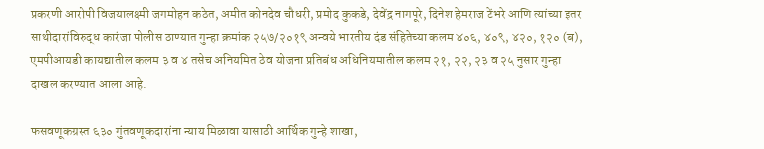प्रकरणी आरोपी विजयालक्ष्मी जगमोहन कठेत, अमीत कोनदेव चौधरी, प्रमोद कुकडे, देवेंद्र नागपूरे, दिनेश हेमराज टेंभरे आणि त्यांच्या इतर साथीदारांविरुद्ध कारंजा पोलीस ठाण्यात गुन्हा क्रमांक २५७/२०१९ अन्वये भारतीय दंड संहितेच्या कलम ४०६, ४०९, ४२०, १२० (ब), एमपीआयडी कायद्यातील कलम ३ व ४ तसेच अनियमित ठेव योजना प्रतिबंध अधिनियमातील कलम २१, २२, २३ व २५ नुसार गुन्हा दाखल करण्यात आला आहे.

फसवणूकग्रस्त ६३० गुंतवणूकदारांना न्याय मिळावा यासाठी आर्थिक गुन्हे शाखा,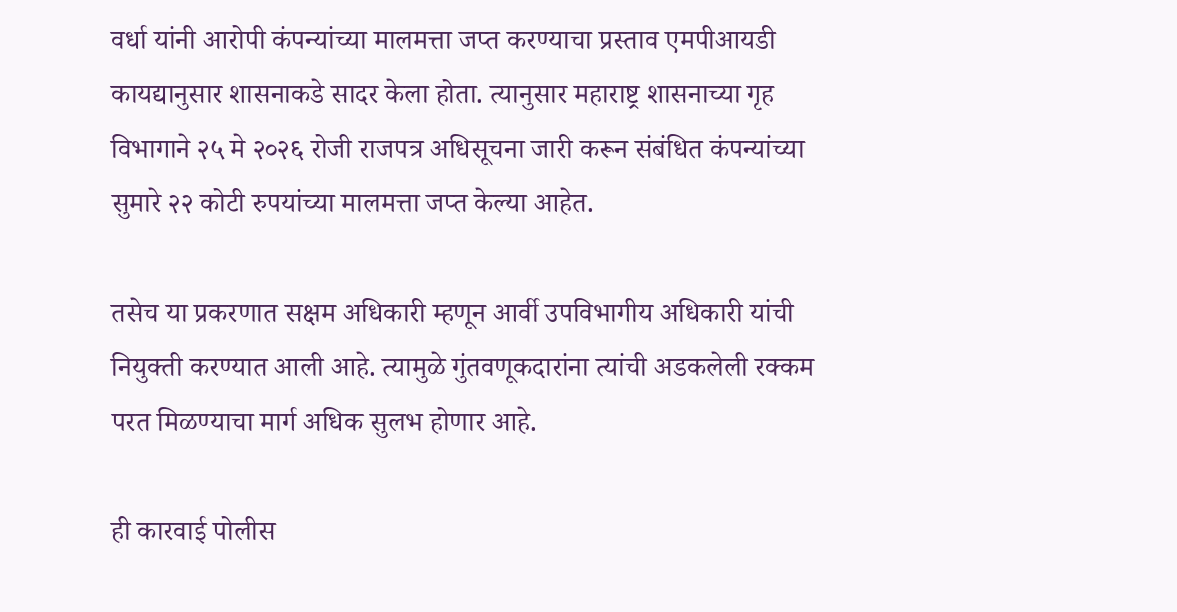वर्धा यांनी आरोपी कंपन्यांच्या मालमत्ता जप्त करण्याचा प्रस्ताव एमपीआयडी कायद्यानुसार शासनाकडे सादर केला होता. त्यानुसार महाराष्ट्र शासनाच्या गृह विभागाने २५ मे २०२६ रोजी राजपत्र अधिसूचना जारी करून संबंधित कंपन्यांच्या सुमारे २२ कोटी रुपयांच्या मालमत्ता जप्त केल्या आहेत.

तसेच या प्रकरणात सक्षम अधिकारी म्हणून आर्वी उपविभागीय अधिकारी यांची नियुक्ती करण्यात आली आहे. त्यामुळे गुंतवणूकदारांना त्यांची अडकलेली रक्कम परत मिळण्याचा मार्ग अधिक सुलभ होणार आहे.

ही कारवाई पोलीस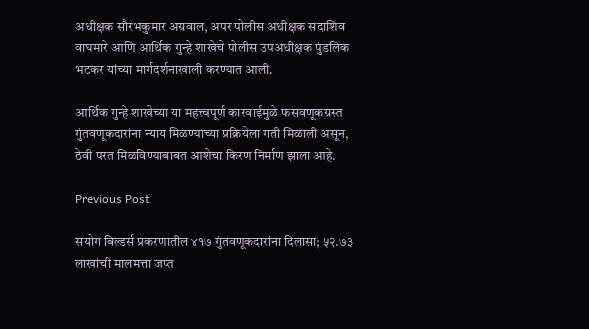अधीक्षक सौरभकुमार अग्रवाल, अपर पोलीस अधीक्षक सदाशिव वाघमारे आणि आर्थिक गुन्हे शाखेचे पोलीस उपअधीक्षक पुंडलिक भटकर यांच्या मार्गदर्शनाखाली करण्यात आली.

आर्थिक गुन्हे शाखेच्या या महत्त्वपूर्ण कारवाईमुळे फसवणूकग्रस्त गुंतवणूकदारांना न्याय मिळण्याच्या प्रक्रियेला गती मिळाली असून, ठेवी परत मिळविण्याबाबत आशेचा किरण निर्माण झाला आहे.

Previous Post

सयोग बिल्डर्स प्रकरणातील ४१७ गुंतवणूकदारांना दिलासा; ५२.७३ लाखांची मालमत्ता जप्त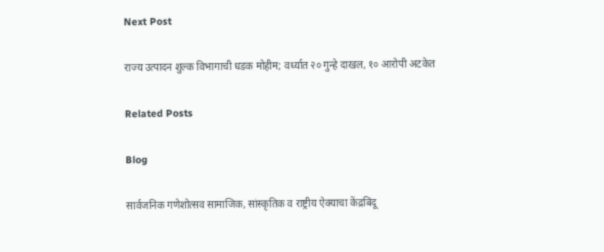Next Post

राज्य उत्पादन शुल्क विभागाची धडक मोहीम; वर्ध्यात २० गुन्हे दाखल, १० आरोपी अटकेत

Related Posts

Blog

सार्वजनिक गणेशोत्सव सामाजिक, सांस्कृतिक व राष्ट्रीय ऐक्याचा केंद्रबिंदू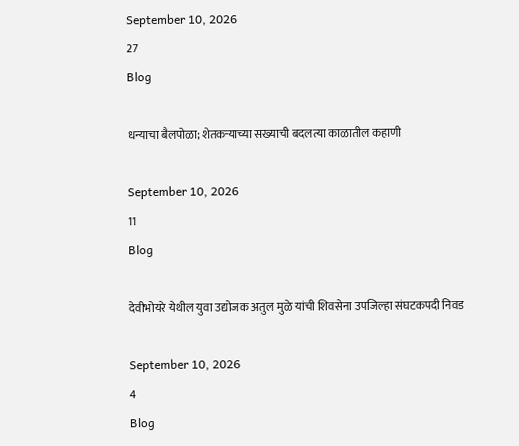September 10, 2026
27
Blog

धन्याचा बैलपोळा; शेतकऱ्याच्या सख्याची बदलत्या काळातील कहाणी

September 10, 2026
11
Blog

देवीभोयरे येथील युवा उद्योजक अतुल मुळे यांची शिवसेना उपजिल्हा संघटकपदी निवड

September 10, 2026
4
Blog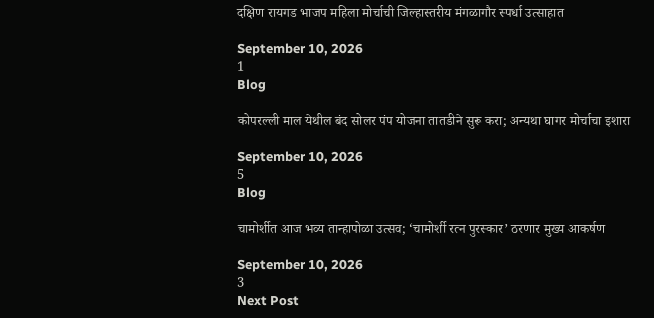दक्षिण रायगड भाजप महिला मोर्चाची जिल्हास्तरीय मंगळागौर स्पर्धा उत्साहात

September 10, 2026
1
Blog

कोपरल्ली माल येथील बंद सोलर पंप योजना तातडीने सुरू करा; अन्यथा घागर मोर्चाचा इशारा

September 10, 2026
5
Blog

चामोर्शीत आज भव्य तान्हापोळा उत्सव; ‘चामोर्शी रत्न पुरस्कार’ ठरणार मुख्य आकर्षण

September 10, 2026
3
Next Post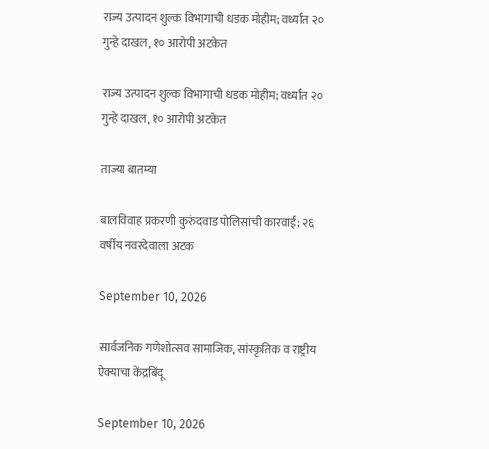राज्य उत्पादन शुल्क विभागाची धडक मोहीम; वर्ध्यात २० गुन्हे दाखल, १० आरोपी अटकेत

राज्य उत्पादन शुल्क विभागाची धडक मोहीम; वर्ध्यात २० गुन्हे दाखल, १० आरोपी अटकेत

ताज्या बातम्या

बालविवाह प्रकरणी कुरुंदवाड पोलिसांची कारवाई; २६ वर्षीय नवरदेवाला अटक

September 10, 2026

सार्वजनिक गणेशोत्सव सामाजिक, सांस्कृतिक व राष्ट्रीय ऐक्याचा केंद्रबिंदू

September 10, 2026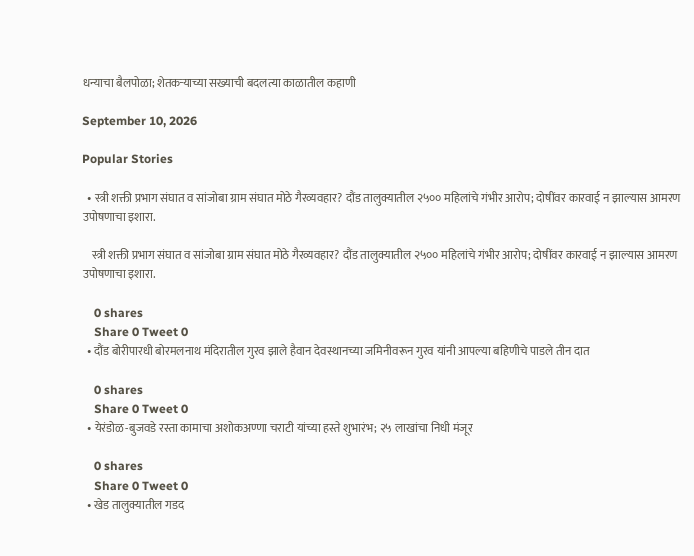धन्याचा बैलपोळा; शेतकऱ्याच्या सख्याची बदलत्या काळातील कहाणी

September 10, 2026

Popular Stories

  • स्त्री शक्ती प्रभाग संघात व सांजोबा ग्राम संघात मोठे गैरव्यवहार? दौंड तालुक्यातील २५०० महिलांचे गंभीर आरोप; दोषींवर कारवाई न झाल्यास आमरण उपोषणाचा इशारा.

    स्त्री शक्ती प्रभाग संघात व सांजोबा ग्राम संघात मोठे गैरव्यवहार? दौंड तालुक्यातील २५०० महिलांचे गंभीर आरोप; दोषींवर कारवाई न झाल्यास आमरण उपोषणाचा इशारा.

    0 shares
    Share 0 Tweet 0
  • दौंड बोरीपारधी बोरमलनाथ मंदिरातील गुरव झाले हैवान देवस्थानच्या जमिनीवरून गुरव यांनी आपल्या बहिणीचे पाडले तीन दात

    0 shares
    Share 0 Tweet 0
  • येरंडोळ-बुजवडे रस्ता कामाचा अशोकअण्णा चराटी यांच्या हस्ते शुभारंभ; २५ लाखांचा निधी मंजूर

    0 shares
    Share 0 Tweet 0
  • खेड तालुक्यातील गडद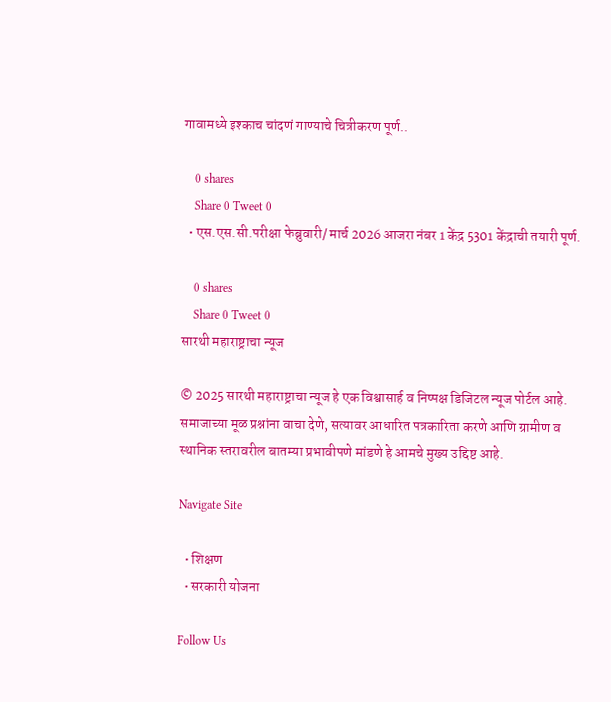गावामध्ये इश्काच चांदणं गाण्याचे चित्रीकरण पूर्ण..

    0 shares
    Share 0 Tweet 0
  • एस.एस.सी.परीक्षा फेब्रुवारी/ मार्च 2026 आजरा नंबर 1 केंद्र 5301 केंद्राची तयारी पूर्ण.

    0 shares
    Share 0 Tweet 0
सारथी महाराष्ट्राचा न्यूज

© 2025 सारथी महाराष्ट्राचा न्यूज हे एक विश्वासार्ह व निष्पक्ष डिजिटल न्यूज पोर्टल आहे. समाजाच्या मूळ प्रश्नांना वाचा देणे, सत्यावर आधारित पत्रकारिता करणे आणि ग्रामीण व स्थानिक स्तरावरील बातम्या प्रभावीपणे मांडणे हे आमचे मुख्य उद्दिष्ट आहे.

Navigate Site

  • शिक्षण
  • सरकारी योजना

Follow Us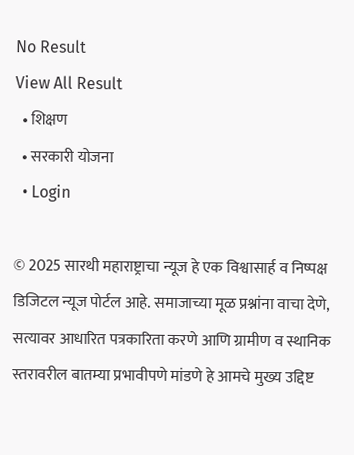No Result
View All Result
  • शिक्षण
  • सरकारी योजना
  • Login

© 2025 सारथी महाराष्ट्राचा न्यूज हे एक विश्वासार्ह व निष्पक्ष डिजिटल न्यूज पोर्टल आहे. समाजाच्या मूळ प्रश्नांना वाचा देणे, सत्यावर आधारित पत्रकारिता करणे आणि ग्रामीण व स्थानिक स्तरावरील बातम्या प्रभावीपणे मांडणे हे आमचे मुख्य उद्दिष्ट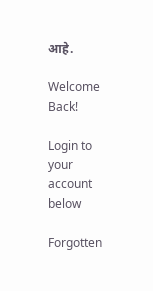आहे.

Welcome Back!

Login to your account below

Forgotten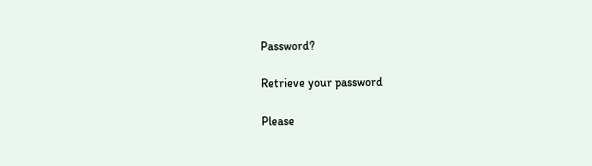Password?

Retrieve your password

Please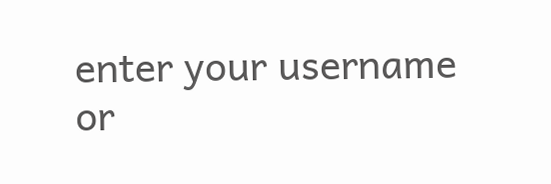enter your username or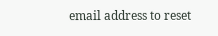email address to reset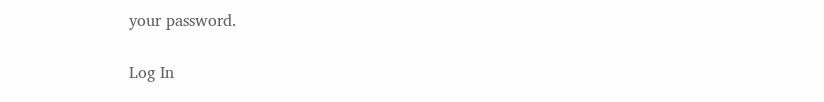your password.

Log In